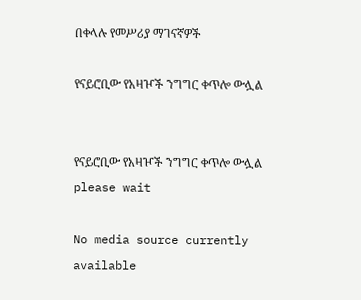በቀላሉ የመሥሪያ ማገናኛዎች

የናይሮቢው የአዛዦች ንግግር ቀጥሎ ውሏል


የናይሮቢው የአዛዦች ንግግር ቀጥሎ ውሏል
please wait

No media source currently available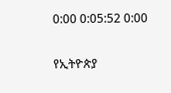0:00 0:05:52 0:00

የኢትዮጵያ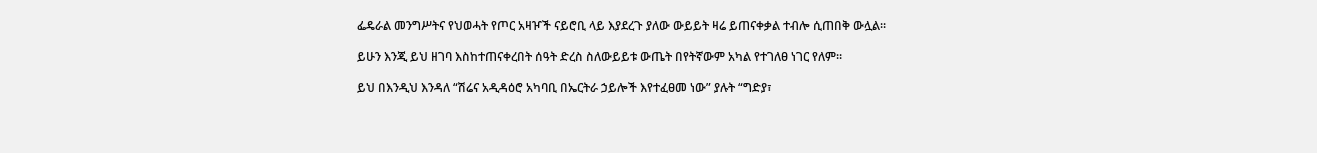ፌዴራል መንግሥትና የህወሓት የጦር አዛዦች ናይሮቢ ላይ እያደረጉ ያለው ውይይት ዛሬ ይጠናቀቃል ተብሎ ሲጠበቅ ውሏል።

ይሁን እንጂ ይህ ዘገባ እስከተጠናቀረበት ሰዓት ድረስ ስለውይይቱ ውጤት በየትኛውም አካል የተገለፀ ነገር የለም።

ይህ በእንዲህ እንዳለ “ሽሬና አዲዳዕሮ አካባቢ በኤርትራ ኃይሎች እየተፈፀመ ነው” ያሉት “ግድያ፣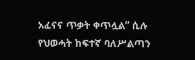አፈናና ጥቃት ቀጥሏል” ሲሉ የህወሓት ከፍተኛ ባለሥልጣን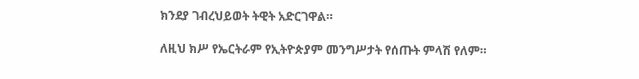ክንደያ ገብረህይወት ትዊት አድርገዋል።

ለዚህ ክሥ የኤርትራም የኢትዮጵያም መንግሥታት የሰጡት ምላሽ የለም።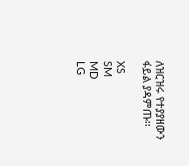ለዝርዝሩ የተያያዘውን ፋይል ያዳምጡ፡፡

XS
SM
MD
LG